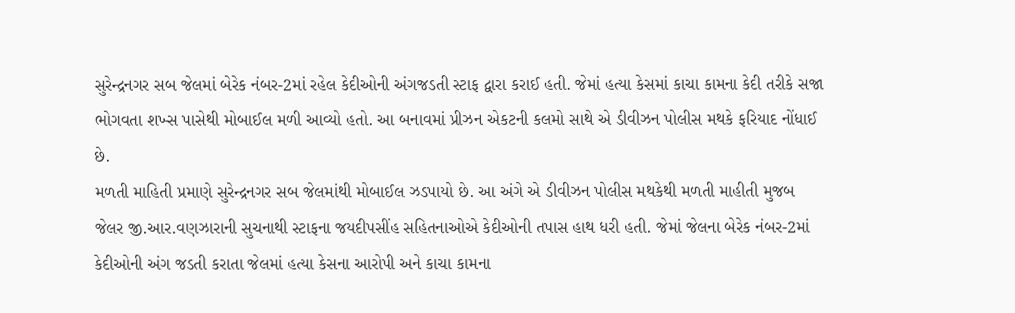સુરેન્દ્રનગર સબ જેલમાં બેરેક નંબર-2માં રહેલ કેદીઓની અંગજડતી સ્ટાફ દ્વારા કરાઈ હતી. જેમાં હત્યા કેસમાં કાચા કામના કેદી તરીકે સજા ભોગવતા શખ્સ પાસેથી મોબાઈલ મળી આવ્યો હતો. આ બનાવમાં પ્રીઝન એકટની કલમો સાથે એ ડીવીઝન પોલીસ મથકે ફરિયાદ નોંધાઈ છે.
મળતી માહિતી પ્રમાણે સુરેન્દ્રનગર સબ જેલમાંથી મોબાઈલ ઝડપાયો છે. આ અંગે એ ડીવીઝન પોલીસ મથકેથી મળતી માહીતી મુજબ જેલર જી.આર.વણઝારાની સુચનાથી સ્ટાફના જયદીપસીંહ સહિતનાઓએ કેદીઓની તપાસ હાથ ધરી હતી. જેમાં જેલના બેરેક નંબર-2માં કેદીઓની અંગ જડતી કરાતા જેલમાં હત્યા કેસના આરોપી અને કાચા કામના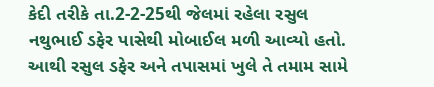કેદી તરીકે તા.2-2-25થી જેલમાં રહેલા રસુલ નથુભાઈ ડફેર પાસેથી મોબાઈલ મળી આવ્યો હતો. આથી રસુલ ડફેર અને તપાસમાં ખુલે તે તમામ સામે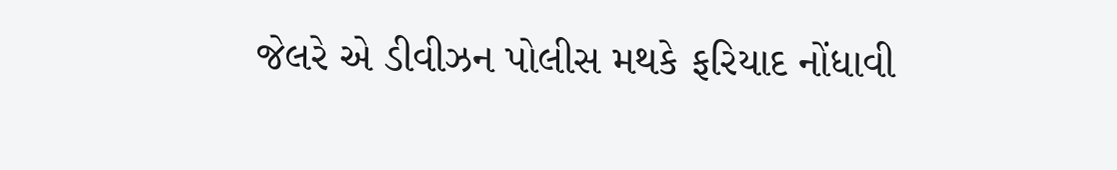જેલરે એ ડીવીઝન પોલીસ મથકે ફરિયાદ નોંધાવી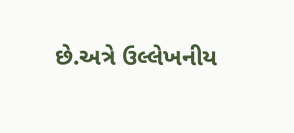છે.અત્રે ઉલ્લેખનીય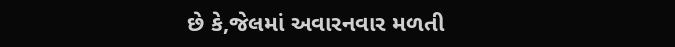છે કે,જેલમાં અવારનવાર મળતી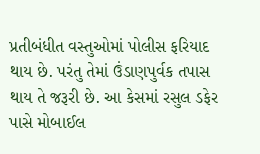પ્રતીબંધીત વસ્તુઓમાં પોલીસ ફરિયાદ થાય છે. પરંતુ તેમાં ઉંડાણપુર્વક તપાસ થાય તે જરૂરી છે. આ કેસમાં રસુલ ડફેર પાસે મોબાઈલ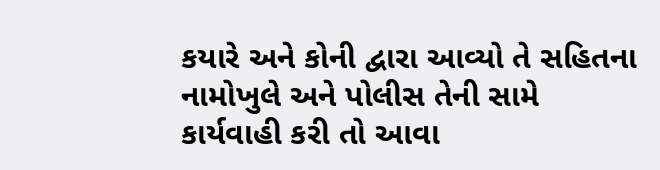કયારે અને કોની દ્વારા આવ્યો તે સહિતના નામોખુલે અને પોલીસ તેની સામે કાર્યવાહી કરી તો આવા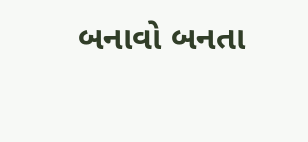બનાવો બનતા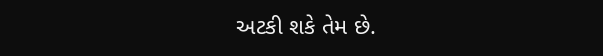અટકી શકે તેમ છે.